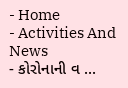- Home
- Activities And News
- કોરોનાની વ ...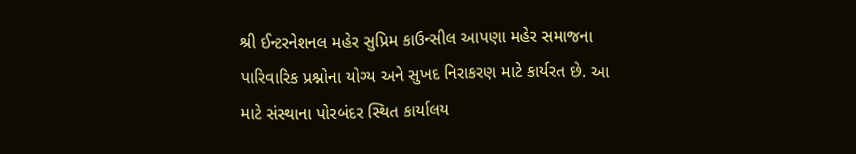શ્રી ઈન્ટરનેશનલ મહેર સુપ્રિમ કાઉન્સીલ આપણા મહેર સમાજના પારિવારિક પ્રશ્નોના યોગ્ય અને સુખદ નિરાકરણ માટે કાર્યરત છે. આ માટે સંસ્થાના પોરબંદર સ્થિત કાર્યાલય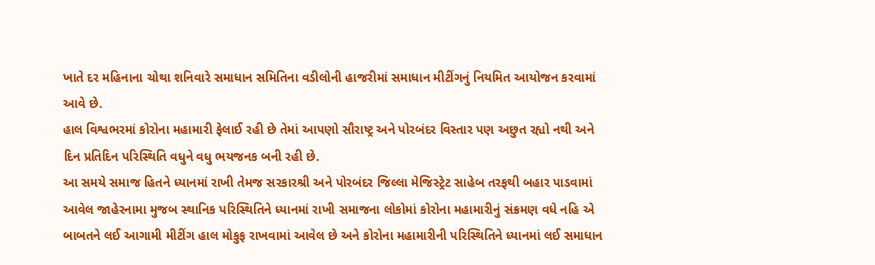ખાતે દર મહિનાના ચોથા શનિવારે સમાધાન સમિતિના વડીલોની હાજરીમાં સમાધાન મીટીંગનું નિયમિત આયોજન કરવામાં આવે છે.
હાલ વિશ્વભરમાં કોરોના મહામારી ફેલાઈ રહી છે તેમાં આપણો સૌરાષ્ટ્ર અને પોરબંદર વિસ્તાર પણ અછુત રહ્યો નથી અને દિન પ્રતિદિન પરિસ્થિતિ વધુને વધુ ભયજનક બની રહી છે.
આ સમયે સમાજ હિતને ધ્યાનમાં રાખી તેમજ સરકારશ્રી અને પોરબંદર જિલ્લા મેજિસ્ટ્રેટ સાહેબ તરફથી બહાર પાડવામાં આવેલ જાહેરનામા મુજબ સ્થાનિક પરિસ્થિતિને ધ્યાનમાં રાખી સમાજના લોકોમાં કોરોના મહામારીનું સંક્રમણ વધે નહિ એ બાબતને લઈ આગામી મીટીંગ હાલ મોકુફ રાખવામાં આવેલ છે અને કોરોના મહામારીની પરિસ્થિતિને ધ્યાનમાં લઈ સમાધાન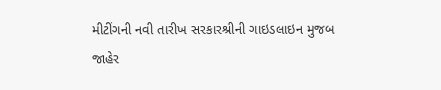મીટીંગની નવી તારીખ સરકારશ્રીની ગાઇડલાઇન મુજબ જાહેર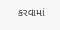કરવામાં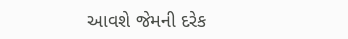આવશે જેમની દરેક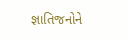જ્ઞાતિજનોને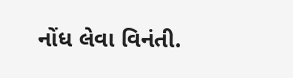નોંધ લેવા વિનંતી.